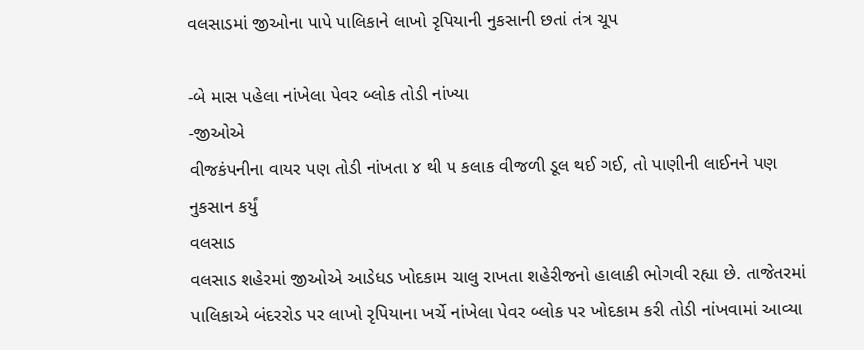વલસાડમાં જીઓના પાપે પાલિકાને લાખો રૃપિયાની નુકસાની છતાં તંત્ર ચૂપ

-બે માસ પહેલા નાંખેલા પેવર બ્લોક તોડી નાંખ્યા
-જીઓએ
વીજકંપનીના વાયર પણ તોડી નાંખતા ૪ થી ૫ કલાક વીજળી ડૂલ થઈ ગઈ, તો પાણીની લાઈનને પણ
નુકસાન કર્યું
વલસાડ
વલસાડ શહેરમાં જીઓએ આડેધડ ખોદકામ ચાલુ રાખતા શહેરીજનો હાલાકી ભોગવી રહ્યા છે. તાજેતરમાં પાલિકાએ બંદરરોડ પર લાખો રૃપિયાના ખર્ચે નાંખેલા પેવર બ્લોક પર ખોદકામ કરી તોડી નાંખવામાં આવ્યા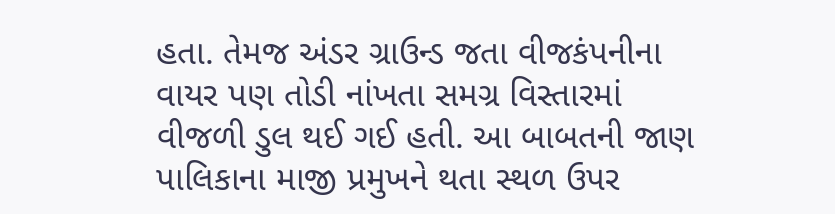હતા. તેમજ અંડર ગ્રાઉન્ડ જતા વીજકંપનીના વાયર પણ તોડી નાંખતા સમગ્ર વિસ્તારમાં વીજળી ડુલ થઈ ગઈ હતી. આ બાબતની જાણ પાલિકાના માજી પ્રમુખને થતા સ્થળ ઉપર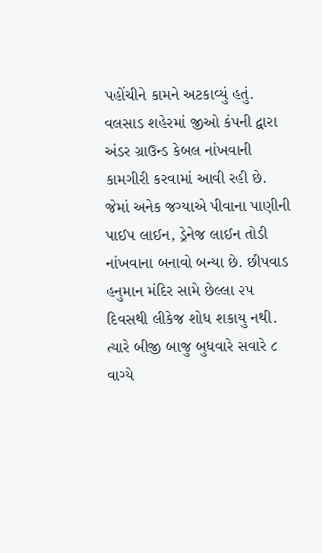પહોંચીને કામને અટકાવ્યું હતું.
વલસાડ શહેરમાં જીઓ કંપની દ્વારા અંડર ગ્રાઉન્ડ કેબલ નાંખવાની કામગીરી કરવામાં આવી રહી છે. જેમાં અનેક જગ્યાએ પીવાના પાણીની પાઈપ લાઈન, ડ્રેનેજ લાઈન તોડી નાંખવાના બનાવો બન્યા છે. છીપવાડ હનુમાન મંદિર સામે છેલ્લા ૨૫ દિવસથી લીકેજ શોધ શકાયુ નથી. ત્યારે બીજી બાજુ બુધવારે સવારે ૮ વાગ્યે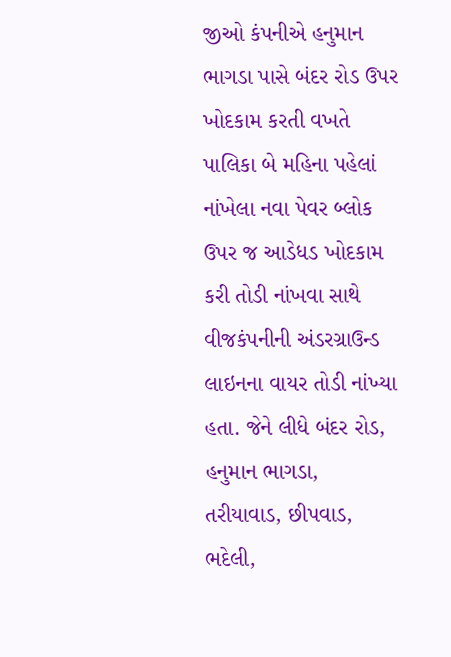જીઓ કંપનીએ હનુમાન ભાગડા પાસે બંદર રોડ ઉપર ખોદકામ કરતી વખતે પાલિકા બે મહિના પહેલાં નાંખેલા નવા પેવર બ્લોક ઉપર જ આડેધડ ખોદકામ કરી તોડી નાંખવા સાથે વીજકંપનીની અંડરગ્રાઉન્ડ લાઇનના વાયર તોડી નાંખ્યા હતા. જેને લીધે બંદર રોડ, હનુમાન ભાગડા, તરીયાવાડ, છીપવાડ, ભદેલી,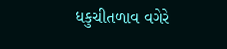ધકુચીતળાવ વગેરે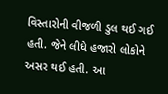વિસ્તારોની વીજળી ડુલ થઈ ગઈ હતી. જેને લીધે હજારો લોકોને અસર થઈ હતી. આ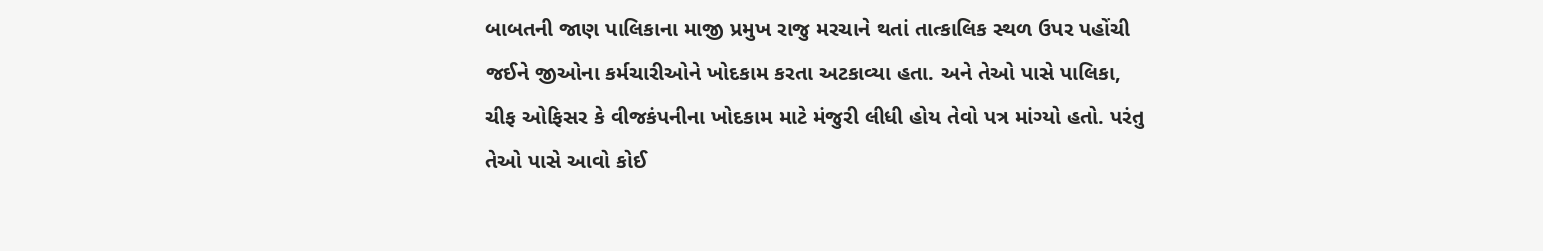બાબતની જાણ પાલિકાના માજી પ્રમુખ રાજુ મરચાને થતાં તાત્કાલિક સ્થળ ઉપર પહોંચી જઈને જીઓના કર્મચારીઓને ખોદકામ કરતા અટકાવ્યા હતા. અને તેઓ પાસે પાલિકા, ચીફ ઓફિસર કે વીજકંપનીના ખોદકામ માટે મંજુરી લીધી હોય તેવો પત્ર માંગ્યો હતો. પરંતુ તેઓ પાસે આવો કોઈ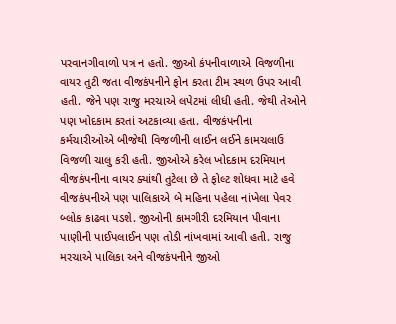પરવાનગીવાળો પત્ર ન હતો. જીઓ કંપનીવાળાએ વિજળીના વાયર તુટી જતા વીજકંપનીને ફોન કરતા ટીમ સ્થળ ઉપર આવી હતી. જેને પણ રાજુ મરચાએ લપેટમાં લીધી હતી. જેથી તેઓને પણ ખોદકામ કરતાં અટકાવ્યા હતા. વીજકંપનીના કર્મચારીઓએ બીજેથી વિજળીની લાઈન લઈને કામચલાઉ વિજળી ચાલુ કરી હતી. જીઓએ કરેલ ખોદકામ દરમિયાન વીજકંપનીના વાયર ક્યાંથી તુટેલા છે તે ફોલ્ટ શોધવા માટે હવે વીજકંપનીએ પણ પાલિકાએ બે મહિના પહેલા નાંખેલા પેવર બ્લોક કાઢવા પડશે. જીઓની કામગીરી દરમિયાન પીવાના પાણીની પાઈપલાઈન પણ તોડી નાંખવામાં આવી હતી. રાજુ મરચાએ પાલિકા અને વીજકંપનીને જીઓ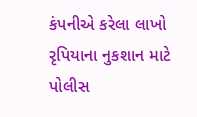કંપનીએ કરેલા લાખો રૃપિયાના નુકશાન માટે પોલીસ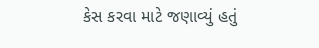કેસ કરવા માટે જણાવ્યું હતું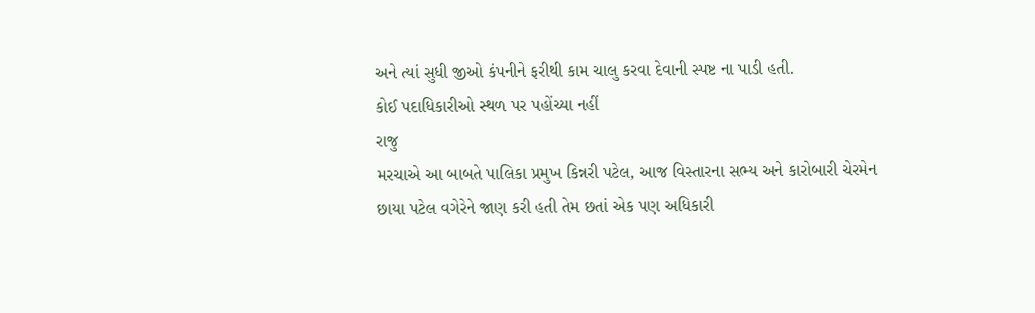અને ત્યાં સુધી જીઓ કંપનીને ફરીથી કામ ચાલુ કરવા દેવાની સ્પષ્ટ ના પાડી હતી.
કોઈ પદાધિકારીઓ સ્થળ પર પહોંચ્યા નહીં
રાજુ
મરચાએ આ બાબતે પાલિકા પ્રમુખ કિન્નરી પટેલ, આજ વિસ્તારના સભ્ય અને કારોબારી ચેરમેન
છાયા પટેલ વગેરેને જાણ કરી હતી તેમ છતાં એક પણ અધિકારી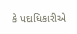કે પદાધિકારીએ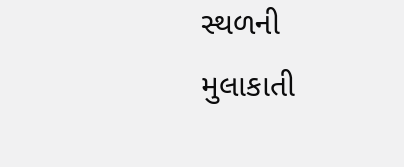સ્થળની
મુલાકાતી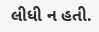લીધી ન હતી.